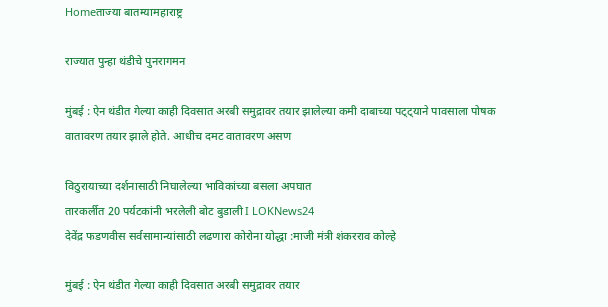Homeताज्या बातम्यामहाराष्ट्र

राज्यात पुन्हा थंडीचे पुनरागमन

मुंबई : ऐन थंडीत गेल्या काही दिवसात अरबी समुद्रावर तयार झालेल्या कमी दाबाच्या पट्ट्याने पावसाला पोषक वातावरण तयार झाले होते. आधीच दमट वातावरण असण

विठुरायाच्या दर्शनासाठी निघालेल्या भाविकांच्या बसला अपघात
तारकर्लीत 20 पर्यटकांनी भरलेली बोट बुडाली I LOKNews24
देवेंद्र फडणवीस सर्वसामान्यांसाठी लढणारा कोरोना योद्धा :माजी मंत्री शंकरराव कोल्हे

मुंबई : ऐन थंडीत गेल्या काही दिवसात अरबी समुद्रावर तयार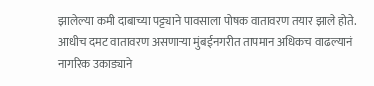झालेल्या कमी दाबाच्या पट्ट्याने पावसाला पोषक वातावरण तयार झाले होते. आधीच दमट वातावरण असणार्‍या मुंबईनगरीत तापमान अधिकच वाढल्यानं नागरिक उकाड्याने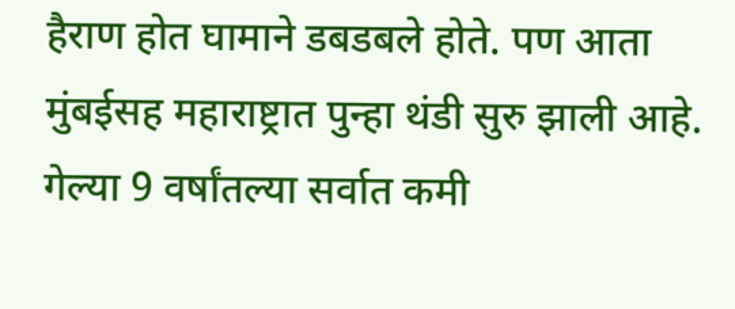हैराण होत घामाने डबडबले होते. पण आता मुंबईसह महाराष्ट्रात पुन्हा थंडी सुरु झाली आहे. गेल्या 9 वर्षांतल्या सर्वात कमी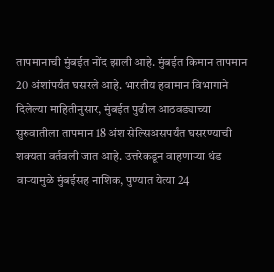तापमानाची मुंबईत नोंद झाली आहे. मुंबईत किमान तापमान 20 अंशांपर्यंत घसरले आहे. भारतीय हवामान विभागाने दिलेल्या माहितीनुसार, मुंबईत पुढील आठवड्याच्या सुरुवातीला तापमान 18 अंश सेल्सिअसपर्यंत घसरण्याची शक्यता वर्तवली जात आहे. उत्तरेकडून वाहणार्‍या थंड वार्‍यामुळे मुंबईसह नाशिक, पुण्यात येत्या 24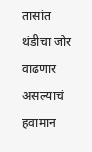तासांत थंडीचा जोर वाढणार असल्याचं हवामान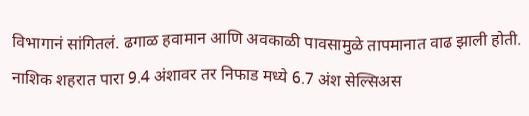विभागानं सांगितलं. ढगाळ हवामान आणि अवकाळी पावसामुळे तापमानात वाढ झाली होती. नाशिक शहरात पारा 9.4 अंशावर तर निफाड मध्ये 6.7 अंश सेल्सिअस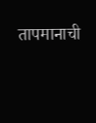तापमानाची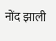नोंद झाली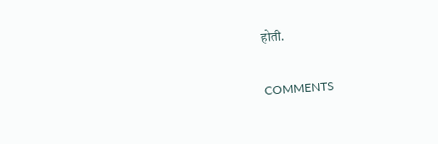होती.

COMMENTS